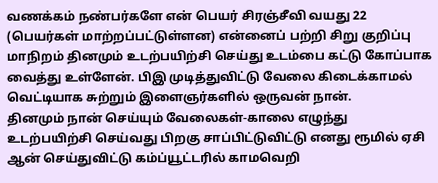வணக்கம் நண்பர்களே என் பெயர் சிரஞ்சீவி வயது 22 (பெயர்கள் மாற்றப்பட்டுள்ளன) என்னைப் பற்றி சிறு குறிப்பு மாநிறம் தினமும் உடற்பயிற்சி செய்து உடம்பை கட்டு கோப்பாக வைத்து உள்ளேன். பிஇ முடித்துவிட்டு வேலை கிடைக்காமல் வெட்டியாக சுற்றும் இளைஞர்களில் ஒருவன் நான்.
தினமும் நான் செய்யும் வேலைகள்-காலை எழுந்து உடற்பயிற்சி செய்வது பிறகு சாப்பிட்டுவிட்டு எனது ரூமில் ஏசி ஆன் செய்துவிட்டு கம்ப்யூட்டரில் காமவெறி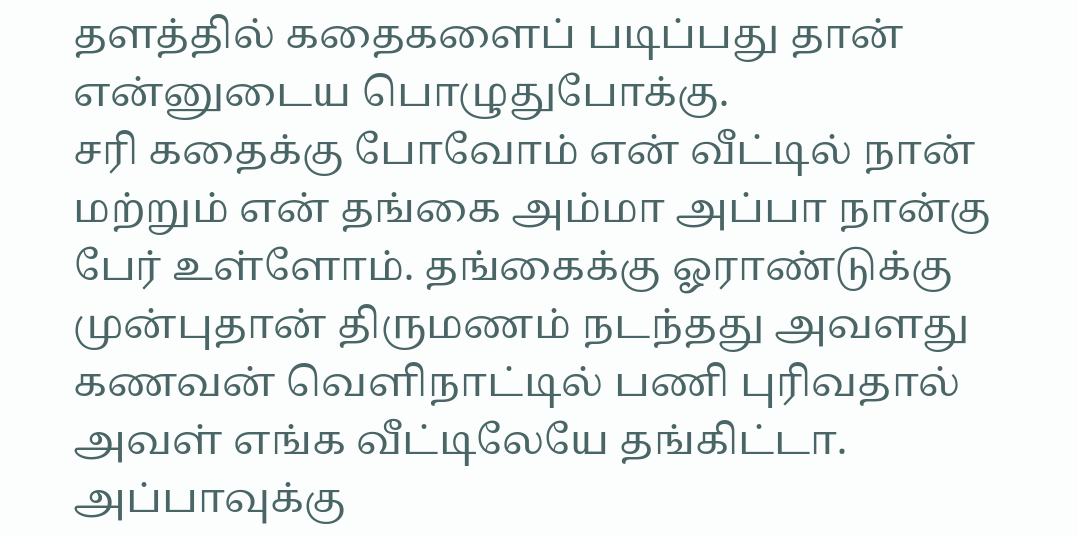தளத்தில் கதைகளைப் படிப்பது தான் என்னுடைய பொழுதுபோக்கு.
சரி கதைக்கு போவோம் என் வீட்டில் நான் மற்றும் என் தங்கை அம்மா அப்பா நான்கு பேர் உள்ளோம். தங்கைக்கு ஓராண்டுக்கு முன்புதான் திருமணம் நடந்தது அவளது கணவன் வெளிநாட்டில் பணி புரிவதால் அவள் எங்க வீட்டிலேயே தங்கிட்டா.
அப்பாவுக்கு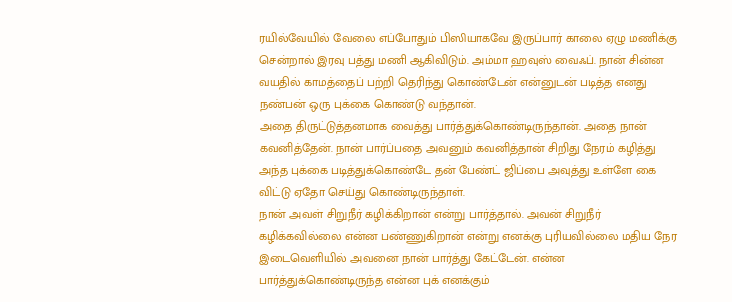ரயில்வேயில் வேலை எப்போதும் பிஸியாகவே இருப்பார் காலை ஏழு மணிக்கு சென்றால் இரவு பத்து மணி ஆகிவிடும். அம்மா ஹவுஸ் வைஃப். நான் சின்ன வயதில் காமத்தைப் பற்றி தெரிந்து கொண்டேன் என்னுடன் படித்த எனது நண்பன் ஒரு புக்கை கொண்டு வந்தான்.
அதை திருட்டுத்தனமாக வைத்து பார்த்துக்கொண்டிருந்தான். அதை நான் கவனித்தேன். நான் பார்ப்பதை அவனும் கவனித்தான் சிறிது நேரம் கழித்து அந்த புக்கை படித்துக்கொண்டே தன் பேண்ட் ஜிப்பை அவுத்து உள்ளே கை விட்டு ஏதோ செய்து கொண்டிருந்தாள்.
நான் அவள் சிறுநீர் கழிக்கிறான் என்று பார்த்தால். அவன் சிறுநீர் கழிக்கவில்லை என்ன பண்ணுகிறான் என்று எனக்கு புரியவில்லை மதிய நேர இடைவெளியில் அவனை நான் பார்த்து கேட்டேன். என்ன பார்த்துக்கொண்டிருந்த என்ன புக் எனக்கும்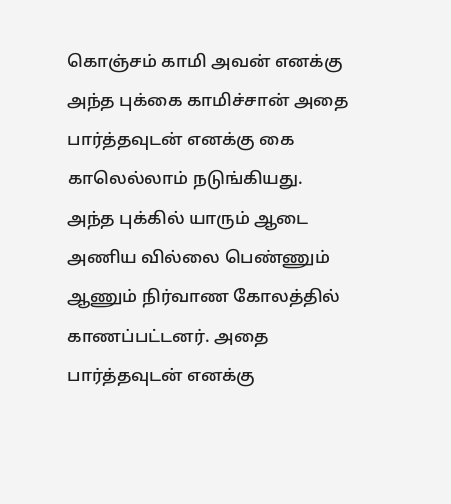கொஞ்சம் காமி அவன் எனக்கு அந்த புக்கை காமிச்சான் அதை பார்த்தவுடன் எனக்கு கை காலெல்லாம் நடுங்கியது.
அந்த புக்கில் யாரும் ஆடை அணிய வில்லை பெண்ணும் ஆணும் நிர்வாண கோலத்தில் காணப்பட்டனர். அதை பார்த்தவுடன் எனக்கு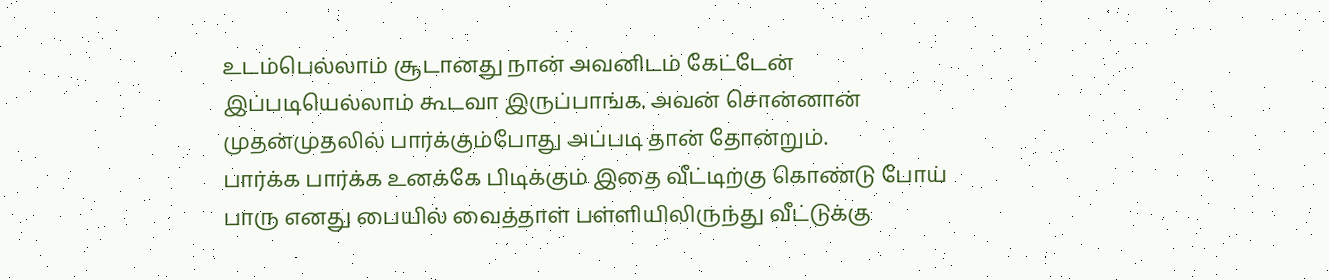உடம்பெல்லாம் சூடானது நான் அவனிடம் கேட்டேன் இப்படியெல்லாம் கூடவா இருப்பாங்க. அவன் சொன்னான் முதன்முதலில் பார்க்கும்போது அப்படி தான் தோன்றும்.
பார்க்க பார்க்க உனக்கே பிடிக்கும் இதை வீட்டிற்கு கொண்டு போய் பாரு எனது பையில் வைத்தாள் பள்ளியிலிருந்து வீட்டுக்கு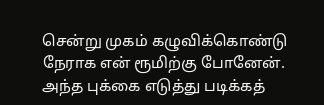சென்று முகம் கழுவிக்கொண்டு நேராக என் ரூமிற்கு போனேன். அந்த புக்கை எடுத்து படிக்கத்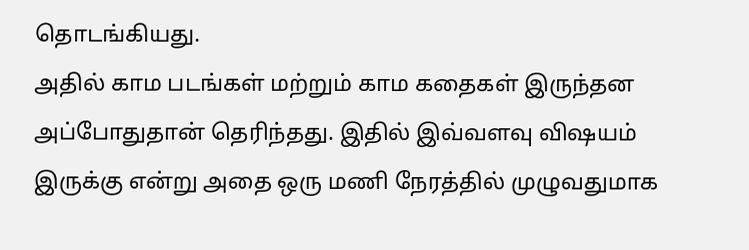தொடங்கியது.
அதில் காம படங்கள் மற்றும் காம கதைகள் இருந்தன அப்போதுதான் தெரிந்தது. இதில் இவ்வளவு விஷயம் இருக்கு என்று அதை ஒரு மணி நேரத்தில் முழுவதுமாக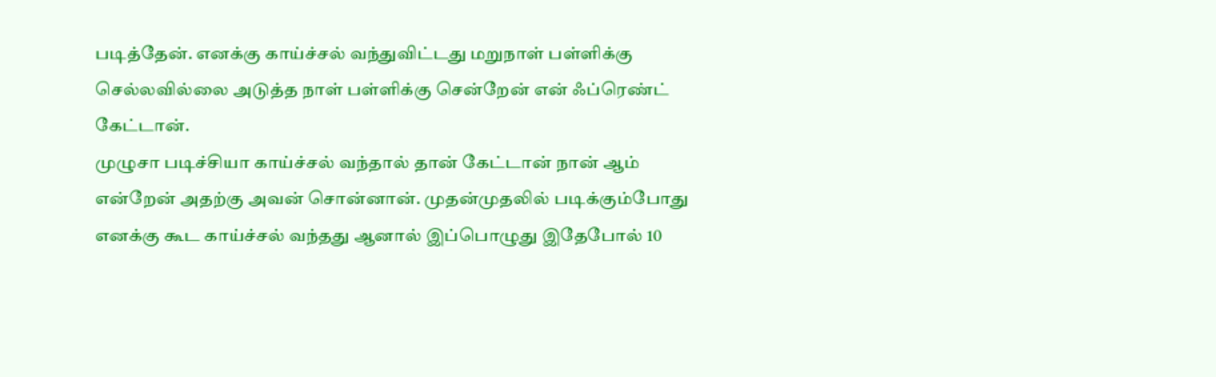படித்தேன். எனக்கு காய்ச்சல் வந்துவிட்டது மறுநாள் பள்ளிக்கு செல்லவில்லை அடுத்த நாள் பள்ளிக்கு சென்றேன் என் ஃப்ரெண்ட் கேட்டான்.
முழுசா படிச்சியா காய்ச்சல் வந்தால் தான் கேட்டான் நான் ஆம் என்றேன் அதற்கு அவன் சொன்னான். முதன்முதலில் படிக்கும்போது எனக்கு கூட காய்ச்சல் வந்தது ஆனால் இப்பொழுது இதேபோல் 10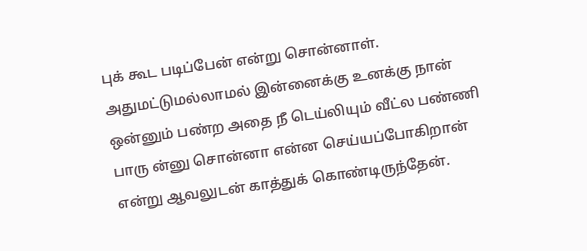புக் கூட படிப்பேன் என்று சொன்னாள்.
அதுமட்டுமல்லாமல் இன்னைக்கு உனக்கு நான் ஒன்னும் பண்ற அதை நீ டெய்லியும் வீட்ல பண்ணி பாரு ன்னு சொன்னா என்ன செய்யப்போகிறான் என்று ஆவலுடன் காத்துக் கொண்டிருந்தேன்.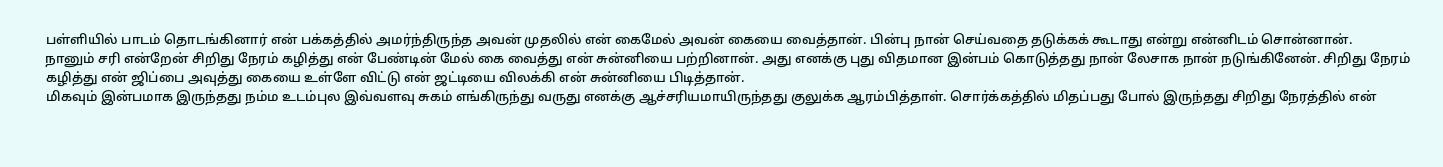பள்ளியில் பாடம் தொடங்கினார் என் பக்கத்தில் அமர்ந்திருந்த அவன் முதலில் என் கைமேல் அவன் கையை வைத்தான். பின்பு நான் செய்வதை தடுக்கக் கூடாது என்று என்னிடம் சொன்னான்.
நானும் சரி என்றேன் சிறிது நேரம் கழித்து என் பேண்டின் மேல் கை வைத்து என் சுன்னியை பற்றினான். அது எனக்கு புது விதமான இன்பம் கொடுத்தது நான் லேசாக நான் நடுங்கினேன். சிறிது நேரம் கழித்து என் ஜிப்பை அவுத்து கையை உள்ளே விட்டு என் ஜட்டியை விலக்கி என் சுன்னியை பிடித்தான்.
மிகவும் இன்பமாக இருந்தது நம்ம உடம்புல இவ்வளவு சுகம் எங்கிருந்து வருது எனக்கு ஆச்சரியமாயிருந்தது குலுக்க ஆரம்பித்தாள். சொர்க்கத்தில் மிதப்பது போல் இருந்தது சிறிது நேரத்தில் என்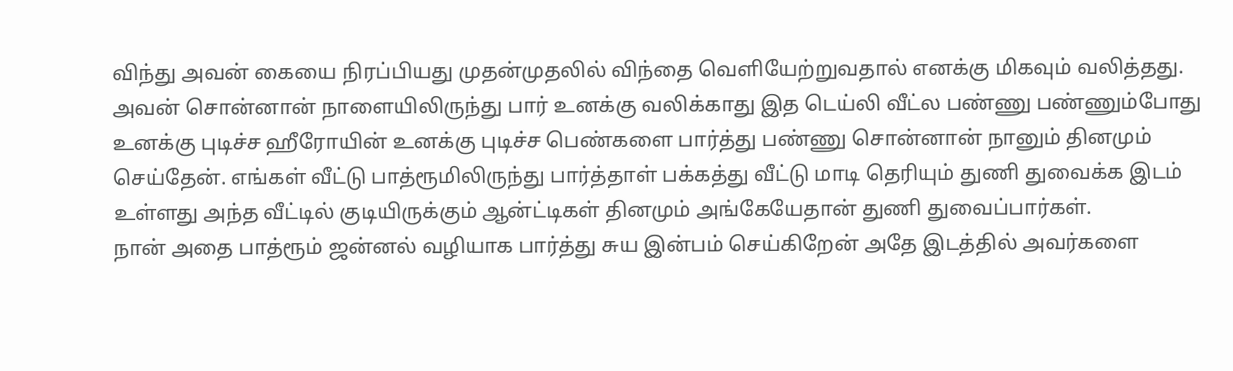விந்து அவன் கையை நிரப்பியது முதன்முதலில் விந்தை வெளியேற்றுவதால் எனக்கு மிகவும் வலித்தது.
அவன் சொன்னான் நாளையிலிருந்து பார் உனக்கு வலிக்காது இத டெய்லி வீட்ல பண்ணு பண்ணும்போது உனக்கு புடிச்ச ஹீரோயின் உனக்கு புடிச்ச பெண்களை பார்த்து பண்ணு சொன்னான் நானும் தினமும் செய்தேன். எங்கள் வீட்டு பாத்ரூமிலிருந்து பார்த்தாள் பக்கத்து வீட்டு மாடி தெரியும் துணி துவைக்க இடம் உள்ளது அந்த வீட்டில் குடியிருக்கும் ஆன்ட்டிகள் தினமும் அங்கேயேதான் துணி துவைப்பார்கள்.
நான் அதை பாத்ரூம் ஜன்னல் வழியாக பார்த்து சுய இன்பம் செய்கிறேன் அதே இடத்தில் அவர்களை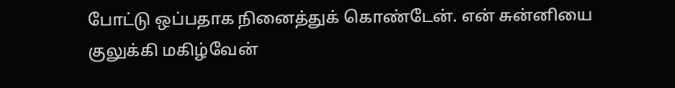போட்டு ஒப்பதாக நினைத்துக் கொண்டேன். என் சுன்னியை குலுக்கி மகிழ்வேன்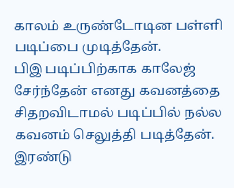காலம் உருண்டோடின பள்ளி படிப்பை முடித்தேன்.
பிஇ படிப்பிற்காக காலேஜ் சேர்ந்தேன் எனது கவனத்தை சிதறவிடாமல் படிப்பில் நல்ல கவனம் செலுத்தி படித்தேன். இரண்டு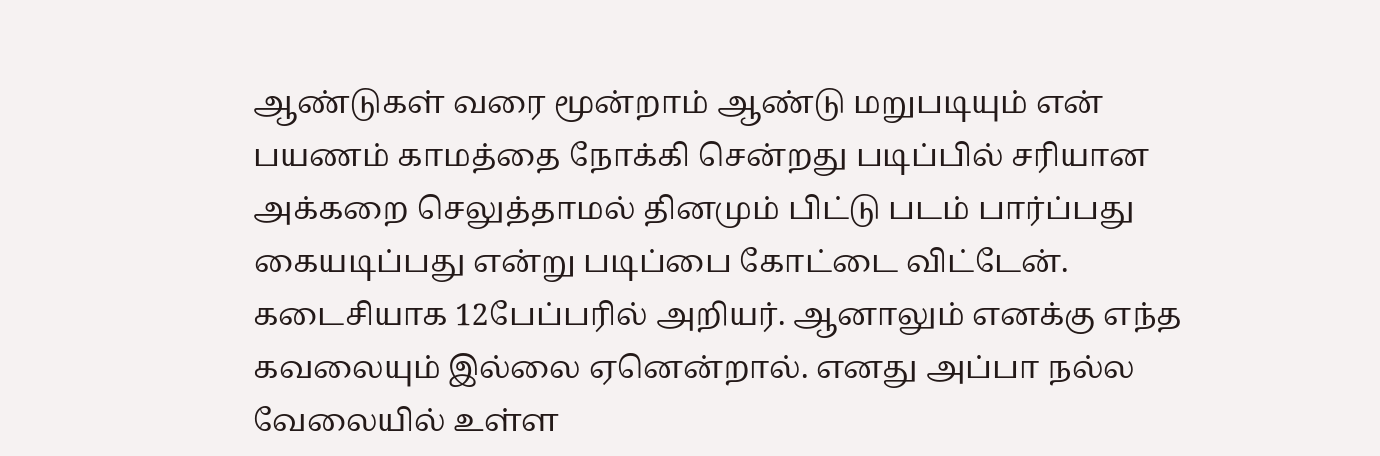ஆண்டுகள் வரை மூன்றாம் ஆண்டு மறுபடியும் என் பயணம் காமத்தை நோக்கி சென்றது படிப்பில் சரியான அக்கறை செலுத்தாமல் தினமும் பிட்டு படம் பார்ப்பது கையடிப்பது என்று படிப்பை கோட்டை விட்டேன்.
கடைசியாக 12பேப்பரில் அறியர். ஆனாலும் எனக்கு எந்த கவலையும் இல்லை ஏனென்றால். எனது அப்பா நல்ல வேலையில் உள்ள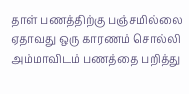தாள் பணத்திற்கு பஞ்சமில்லை ஏதாவது ஒரு காரணம் சொல்லி அம்மாவிடம் பணத்தை பறித்து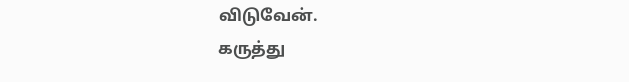விடுவேன்.
கருத்து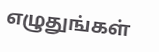எழுதுங்கள்